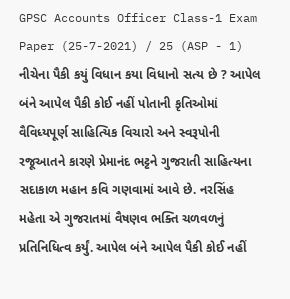GPSC Accounts Officer Class-1 Exam Paper (25-7-2021) / 25 (ASP - 1) નીચેના પૈકી કયું વિધાન કયા વિધાનો સત્ય છે ? આપેલ બંને આપેલ પૈકી કોઈ નહીં પોતાની કૃતિઓમાં વૈવિધ્યપૂર્ણ સાહિત્યિક વિચારો અને સ્વરૂપોની રજૂઆતને કારણે પ્રેમાનંદ ભટ્ટને ગુજરાતી સાહિત્યના સદાકાળ મહાન કવિ ગણવામાં આવે છે. નરસિંહ મહેતા એ ગુજરાતમાં વૈષણવ ભક્તિ ચળવળનું પ્રતિનિધિત્વ કર્યું. આપેલ બંને આપેલ પૈકી કોઈ નહીં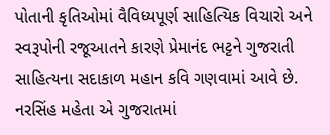પોતાની કૃતિઓમાં વૈવિધ્યપૂર્ણ સાહિત્યિક વિચારો અને સ્વરૂપોની રજૂઆતને કારણે પ્રેમાનંદ ભટ્ટને ગુજરાતી સાહિત્યના સદાકાળ મહાન કવિ ગણવામાં આવે છે. નરસિંહ મહેતા એ ગુજરાતમાં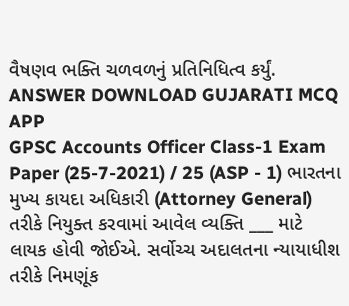વૈષણવ ભક્તિ ચળવળનું પ્રતિનિધિત્વ કર્યું. ANSWER DOWNLOAD GUJARATI MCQ APP
GPSC Accounts Officer Class-1 Exam Paper (25-7-2021) / 25 (ASP - 1) ભારતના મુખ્ય કાયદા અધિકારી (Attorney General) તરીકે નિયુક્ત કરવામાં આવેલ વ્યક્તિ ___ માટે લાયક હોવી જોઈએ. સર્વોચ્ચ અદાલતના ન્યાયાધીશ તરીકે નિમણૂંક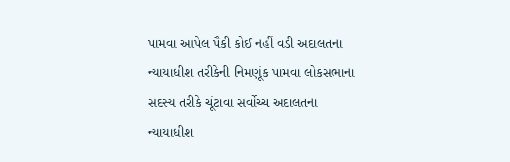પામવા આપેલ પૈકી કોઈ નહીં વડી અદાલતના ન્યાયાધીશ તરીકેની નિમણૂંક પામવા લોકસભાના સદસ્ય તરીકે ચૂંટાવા સર્વોચ્ચ અદાલતના ન્યાયાધીશ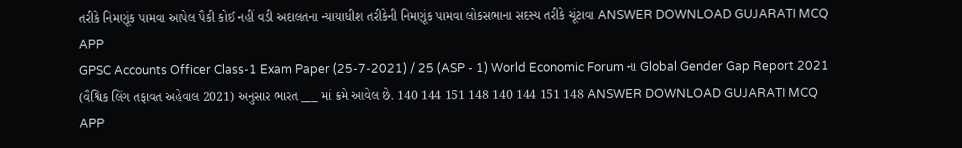તરીકે નિમણૂંક પામવા આપેલ પૈકી કોઈ નહીં વડી અદાલતના ન્યાયાધીશ તરીકેની નિમણૂંક પામવા લોકસભાના સદસ્ય તરીકે ચૂંટાવા ANSWER DOWNLOAD GUJARATI MCQ APP
GPSC Accounts Officer Class-1 Exam Paper (25-7-2021) / 25 (ASP - 1) World Economic Forum ના Global Gender Gap Report 2021 (વૈશ્વિક લિંગ તફાવત અહેવાલ 2021) અનુસાર ભારત ___ માં ક્રમે આવેલ છે. 140 144 151 148 140 144 151 148 ANSWER DOWNLOAD GUJARATI MCQ APP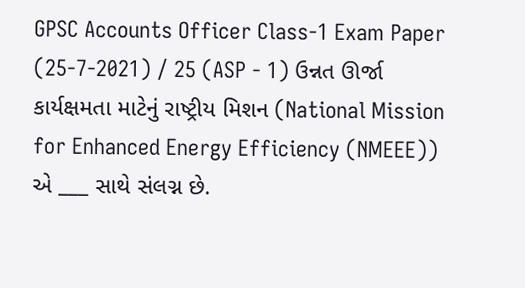GPSC Accounts Officer Class-1 Exam Paper (25-7-2021) / 25 (ASP - 1) ઉન્નત ઊર્જા કાર્યક્ષમતા માટેનું રાષ્ટ્રીય મિશન (National Mission for Enhanced Energy Efficiency (NMEEE)) એ ___ સાથે સંલગ્ન છે.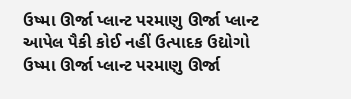ઉષ્મા ઊર્જા પ્લાન્ટ પરમાણુ ઊર્જા પ્લાન્ટ આપેલ પૈકી કોઈ નહીં ઉત્પાદક ઉદ્યોગો ઉષ્મા ઊર્જા પ્લાન્ટ પરમાણુ ઊર્જા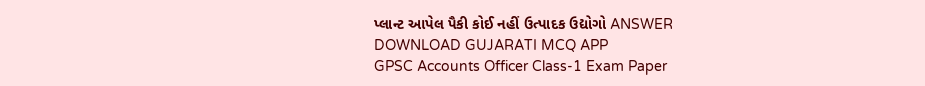પ્લાન્ટ આપેલ પૈકી કોઈ નહીં ઉત્પાદક ઉદ્યોગો ANSWER DOWNLOAD GUJARATI MCQ APP
GPSC Accounts Officer Class-1 Exam Paper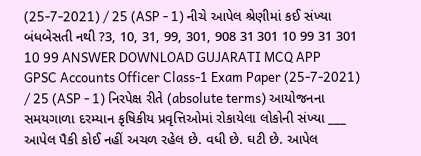(25-7-2021) / 25 (ASP - 1) નીચે આપેલ શ્રેણીમાં કઈ સંખ્યા બંધબેસતી નથી ?3, 10, 31, 99, 301, 908 31 301 10 99 31 301 10 99 ANSWER DOWNLOAD GUJARATI MCQ APP
GPSC Accounts Officer Class-1 Exam Paper (25-7-2021) / 25 (ASP - 1) નિરપેક્ષ રીતે (absolute terms) આયોજનના સમયગાળા દરમ્યાન કૃષિકીય પ્રવૃત્તિઓમાં રોકાયેલા લોકોની સંખ્યા ___ આપેલ પૈકી કોઈ નહીં અચળ રહેલ છે. વધી છે. ઘટી છે. આપેલ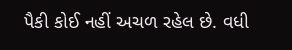પૈકી કોઈ નહીં અચળ રહેલ છે. વધી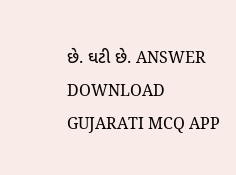છે. ઘટી છે. ANSWER DOWNLOAD GUJARATI MCQ APP